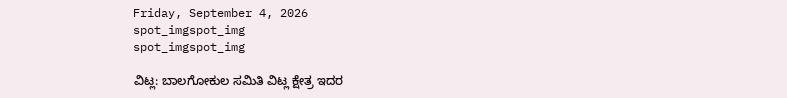Friday, September 4, 2026
spot_imgspot_img
spot_imgspot_img

ವಿಟ್ಲ: ಬಾಲಗೋಕುಲ ಸಮಿತಿ ವಿಟ್ಲ ಕ್ಷೇತ್ರ ಇದರ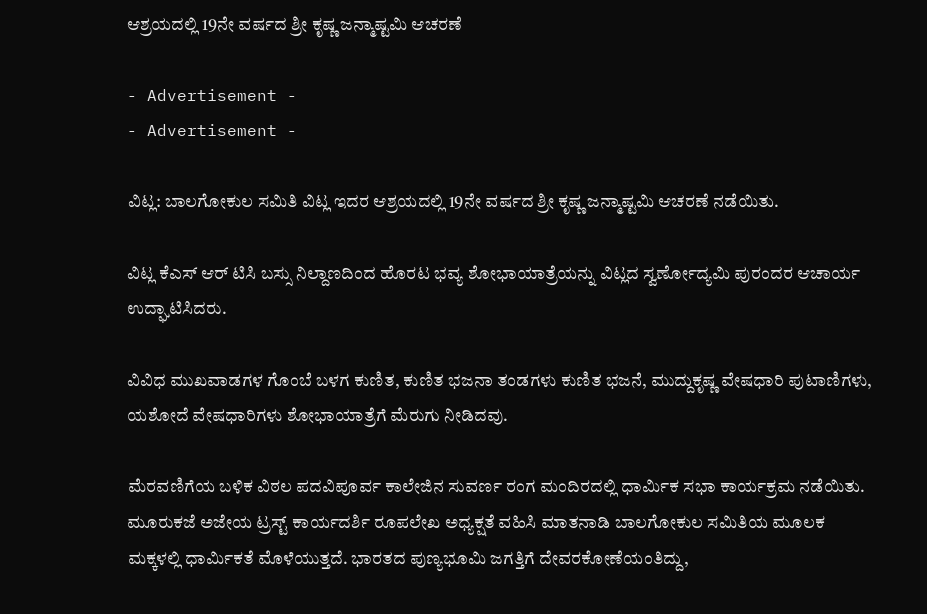ಆಶ್ರಯದಲ್ಲಿ 19ನೇ ವರ್ಷದ ಶ್ರೀ ಕೃಷ್ಣ ಜನ್ಮಾಷ್ಟಮಿ ಆಚರಣೆ

- Advertisement -
- Advertisement -

ವಿಟ್ಲ: ಬಾಲಗೋಕುಲ ಸಮಿತಿ ವಿಟ್ಲ ಇದರ ಆಶ್ರಯದಲ್ಲಿ 19ನೇ ವರ್ಷದ ಶ್ರೀ ಕೃಷ್ಣ ಜನ್ಮಾಷ್ಟಮಿ ಆಚರಣೆ ನಡೆಯಿತು.

ವಿಟ್ಲ ಕೆಎಸ್ ಆರ್ ಟಿಸಿ ಬಸ್ಸು ನಿಲ್ದಾಣದಿಂದ ಹೊರಟ ಭವ್ಯ ಶೋಭಾಯಾತ್ರೆಯನ್ನು ವಿಟ್ಲದ ಸ್ವರ್ಣೋದ್ಯಮಿ ಪುರಂದರ ಆಚಾರ್ಯ ಉದ್ಘಾಟಿಸಿದರು.

ವಿವಿಧ ಮುಖವಾಡಗಳ ಗೊಂಬೆ ಬಳಗ ಕುಣಿತ, ಕುಣಿತ ಭಜನಾ ತಂಡಗಳು ಕುಣಿತ ಭಜನೆ, ಮುದ್ದುಕೃಷ್ಣ ವೇಷಧಾರಿ ಪುಟಾಣಿಗಳು, ಯಶೋದೆ ವೇಷಧಾರಿಗಳು ಶೋಭಾಯಾತ್ರೆಗೆ ಮೆರುಗು ನೀಡಿದವು.

ಮೆರವಣಿಗೆಯ ಬಳಿಕ ವಿಠಲ ಪದವಿಪೂರ್ವ ಕಾಲೇಜಿನ ಸುವರ್ಣ ರಂಗ ಮಂದಿರದಲ್ಲಿ ಧಾರ್ಮಿಕ ಸಭಾ ಕಾರ್ಯಕ್ರಮ ನಡೆಯಿತು.
ಮೂರುಕಜೆ ಅಜೇಯ ಟ್ರಸ್ಟ್ ಕಾರ್ಯದರ್ಶಿ ರೂಪಲೇಖ ಅಧ್ಯಕ್ಷತೆ ವಹಿಸಿ ಮಾತನಾಡಿ ಬಾಲಗೋಕುಲ ಸಮಿತಿಯ ಮೂಲಕ ಮಕ್ಕಳಲ್ಲಿ ಧಾರ್ಮಿಕತೆ ಮೊಳೆಯುತ್ತದೆ. ಭಾರತದ ಪುಣ್ಯಭೂಮಿ ಜಗತ್ತಿಗೆ ದೇವರಕೋಣೆಯಂತಿದ್ದು,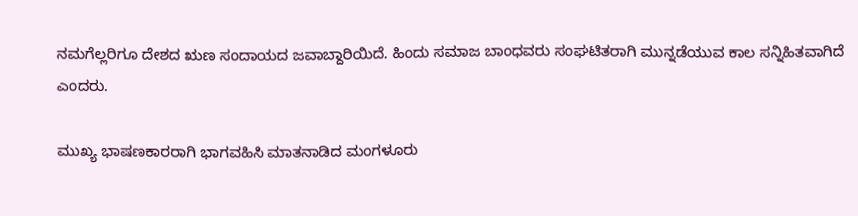ನಮಗೆಲ್ಲರಿಗೂ ದೇಶದ ಋಣ ಸಂದಾಯದ ಜವಾಬ್ದಾರಿಯಿದೆ. ಹಿಂದು ಸಮಾಜ ಬಾಂಧವರು ಸಂಘಟಿತರಾಗಿ ಮುನ್ನಡೆಯುವ ಕಾಲ ಸನ್ನಿಹಿತವಾಗಿದೆ ಎಂದರು.

ಮುಖ್ಯ ಭಾಷಣಕಾರರಾಗಿ ಭಾಗವಹಿಸಿ ಮಾತನಾಡಿದ ಮಂಗಳೂರು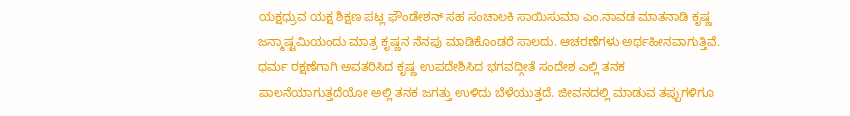ಯಕ್ಷಧ್ರುವ ಯಕ್ಷ ಶಿಕ್ಷಣ ಪಟ್ಲ ಫೌಂಡೇಶನ್ ಸಹ ಸಂಚಾಲಕಿ ಸಾಯಿಸುಮಾ ಎಂ.ನಾವಡ ಮಾತನಾಡಿ ಕೃಷ್ಣ ಜನ್ಮಾಷ್ಟಮಿಯಂದು ಮಾತ್ರ ಕೃಷ್ಣನ ನೆನಪು ಮಾಡಿಕೊಂಡರೆ ಸಾಲದು. ಆಚರಣೆಗಳು ಅರ್ಥಹೀನವಾಗುತ್ತಿವೆ. ಧರ್ಮ ರಕ್ಷಣೆಗಾಗಿ ಅವತರಿಸಿದ ಕೃಷ್ಣ ಉಪದೇಶಿಸಿದ ಭಗವದ್ಗೀತೆ ಸಂದೇಶ ಎಲ್ಲಿ ತನಕ ಪಾಲನೆಯಾಗುತ್ತದೆಯೋ ಅಲ್ಲಿ ತನಕ ಜಗತ್ತು ಉಳಿದು ಬೆಳೆಯುತ್ತದೆ. ಜೀವನದಲ್ಲಿ ಮಾಡುವ ತಪ್ಪುಗಳಿಗೂ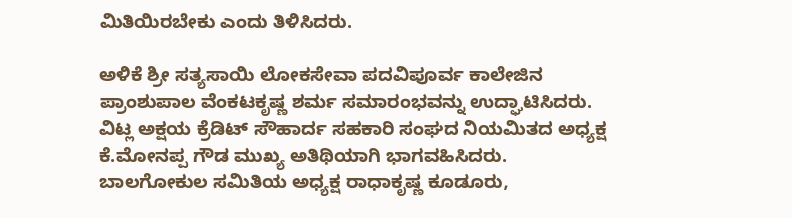ಮಿತಿಯಿರಬೇಕು ಎಂದು ತಿಳಿಸಿದರು.

ಅಳಿಕೆ ಶ್ರೀ ಸತ್ಯಸಾಯಿ ಲೋಕಸೇವಾ ಪದವಿಪೂರ್ವ ಕಾಲೇಜಿನ ಪ್ರಾಂಶುಪಾಲ ವೆಂಕಟಕೃಷ್ಣ ಶರ್ಮ ಸಮಾರಂಭವನ್ನು ಉದ್ಘಾಟಿಸಿದರು.
ವಿಟ್ಲ ಅಕ್ಷಯ ಕ್ರೆಡಿಟ್ ಸೌಹಾರ್ದ ಸಹಕಾರಿ ಸಂಘದ ನಿಯಮಿತದ ಅಧ್ಯಕ್ಷ ಕೆ.ಮೋನಪ್ಪ ಗೌಡ ಮುಖ್ಯ ಅತಿಥಿಯಾಗಿ ಭಾಗವಹಿಸಿದರು.
ಬಾಲಗೋಕುಲ ಸಮಿತಿಯ ಅಧ್ಯಕ್ಷ ರಾಧಾಕೃಷ್ಣ ಕೂಡೂರು,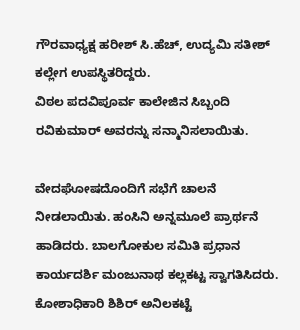ಗೌರವಾಧ್ಯಕ್ಷ ಹರೀಶ್ ಸಿ.ಹೆಚ್, ಉದ್ಯಮಿ ಸತೀಶ್ ಕಲ್ಲೇಗ ಉಪಸ್ಥಿತರಿದ್ದರು.
ವಿಠಲ ಪದವಿಪೂರ್ವ ಕಾಲೇಜಿನ ಸಿಬ್ಬಂದಿ ರವಿಕುಮಾರ್ ಅವರನ್ನು ಸನ್ಮಾನಿಸಲಾಯಿತು.

ವೇದಘೋಷದೊಂದಿಗೆ ಸಭೆಗೆ ಚಾಲನೆ ನೀಡಲಾಯಿತು. ಹಂಸಿನಿ ಅನ್ನಮೂಲೆ ಪ್ರಾರ್ಥನೆ ಹಾಡಿದರು. ಬಾಲಗೋಕುಲ ಸಮಿತಿ ಪ್ರಧಾನ ಕಾರ್ಯದರ್ಶಿ ಮಂಜುನಾಥ ಕಲ್ಲಕಟ್ಟ ಸ್ವಾಗತಿಸಿದರು. ಕೋಶಾಧಿಕಾರಿ ಶಿಶಿರ್ ಅನಿಲಕಟ್ಟೆ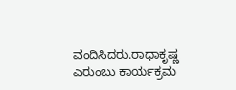ವಂದಿಸಿದರು.ರಾಧಾಕೃಷ್ಣ ಎರುಂಬು ಕಾರ್ಯಕ್ರಮ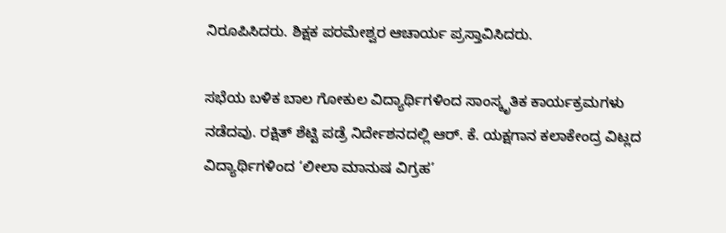ನಿರೂಪಿಸಿದರು. ಶಿಕ್ಷಕ ಪರಮೇಶ್ವರ ಆಚಾರ್ಯ ಪ್ರಸ್ತಾವಿಸಿದರು.

ಸಭೆಯ ಬಳಿಕ ಬಾಲ ಗೋಕುಲ ವಿದ್ಯಾರ್ಥಿಗಳಿಂದ ಸಾಂಸ್ಕೃತಿಕ ಕಾರ್ಯಕ್ರಮಗಳು ನಡೆದವು. ರಕ್ಷಿತ್ ಶೆಟ್ಟಿ ಪಡ್ರೆ ನಿರ್ದೇಶನದಲ್ಲಿ ಆರ್. ಕೆ. ಯಕ್ಷಗಾನ ಕಲಾಕೇಂದ್ರ ವಿಟ್ಲದ ವಿದ್ಯಾರ್ಥಿಗಳಿಂದ ‘ಲೀಲಾ ಮಾನುಷ ವಿಗ್ರಹ’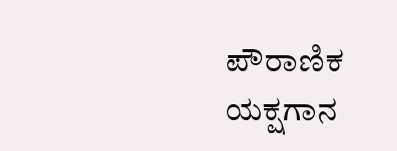ಪೌರಾಣಿಕ ಯಕ್ಷಗಾನ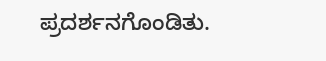ಪ್ರದರ್ಶನಗೊಂಡಿತು.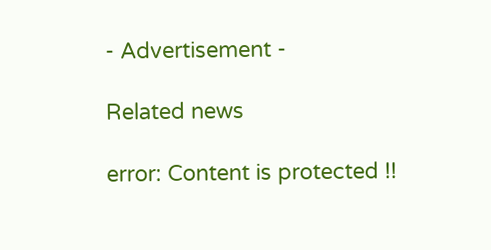- Advertisement -

Related news

error: Content is protected !!